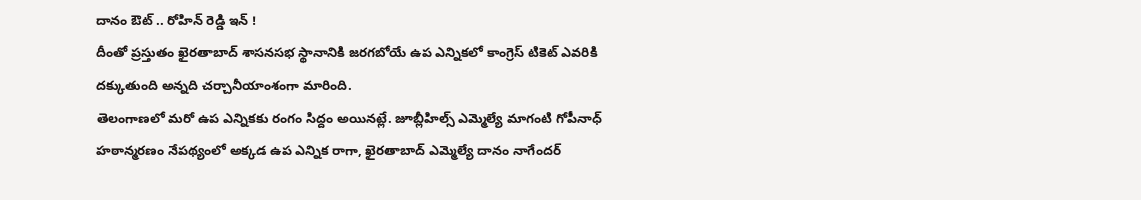దానం ఔట్ .. రోహిన్ రెడ్డి ఇన్ !
దీంతో ప్రస్తుతం ఖైరతాబాద్ శాసనసభ స్థానానికి జరగబోయే ఉప ఎన్నికలో కాంగ్రెస్ టికెట్ ఎవరికి దక్కుతుంది అన్నది చర్చానీయాంశంగా మారింది.
తెలంగాణలో మరో ఉప ఎన్నికకు రంగం సిద్దం అయినట్లే. జూబ్లీహిల్స్ ఎమ్మెల్యే మాగంటి గోపీనాధ్ హఠాన్మరణం నేపథ్యంలో అక్కడ ఉప ఎన్నిక రాగా, ఖైరతాబాద్ ఎమ్మెల్యే దానం నాగేందర్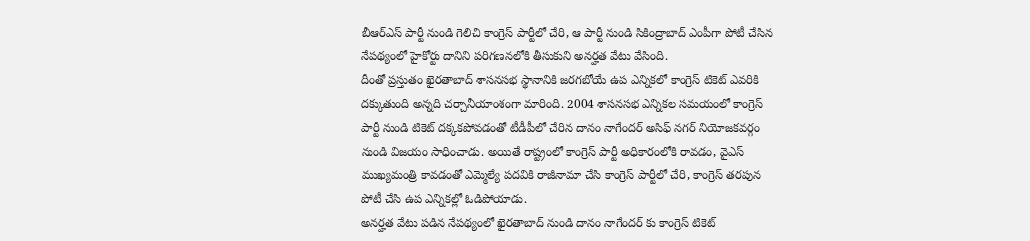బీఆర్ఎస్ పార్టీ నుండి గెలిచి కాంగ్రెస్ పార్టీలో చేరి, ఆ పార్టీ నుండి సికింద్రాబాద్ ఎంపీగా పోటీ చేసిన నేపథ్యంలో హైకోర్టు దానిని పరిగణనలోకి తీసుకుని అనర్హత వేటు వేసింది.
దీంతో ప్రస్తుతం ఖైరతాబాద్ శాసనసభ స్థానానికి జరగబోయే ఉప ఎన్నికలో కాంగ్రెస్ టికెట్ ఎవరికి దక్కుతుంది అన్నది చర్చానీయాంశంగా మారింది. 2004 శాసనసభ ఎన్నికల సమయంలో కాంగ్రెస్ పార్టీ నుండి టికెట్ దక్కకపోవడంతో టీడీపీలో చేరిన దానం నాగేందర్ అసిఫ్ నగర్ నియోజకవర్గం నుండి విజయం సాధించాడు. అయితే రాష్ట్రంలో కాంగ్రెస్ పార్టీ అధికారంలోకి రావడం, వైఎస్ ముఖ్యమంత్రి కావడంతో ఎమ్మెల్యే పదవికి రాజీనామా చేసి కాంగ్రెస్ పార్టీలో చేరి, కాంగ్రెస్ తరపున పోటీ చేసి ఉప ఎన్నికల్లో ఓడిపోయాడు.
అనర్హత వేటు పడిన నేపథ్యంలో ఖైరతాబాద్ నుండి దానం నాగేందర్ కు కాంగ్రెస్ టికెట్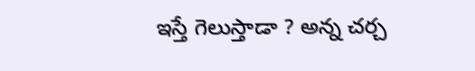ఇస్తే గెలుస్తాడా ? అన్న చర్చ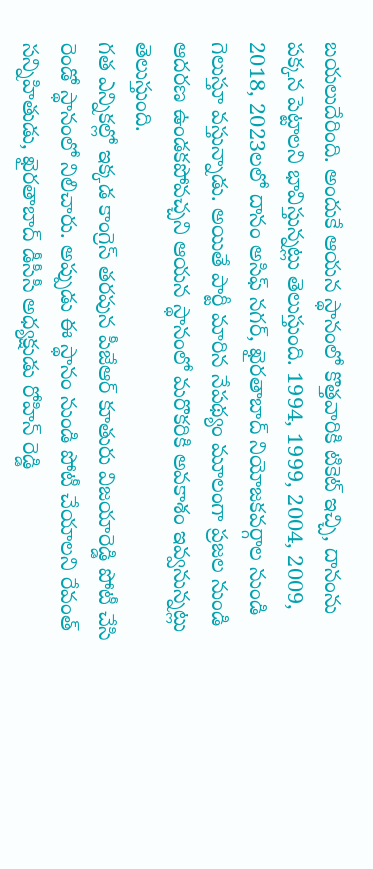బయలుదేరింది. అందుకే ఆయన స్థానంలో కొత్తవారికి టికెట్ ఇచ్చి, దానంను పక్కన పెట్టాలని భావిస్తున్నట్లు తెలుస్తుంది. 1994, 1999, 2004, 2009, 2018, 2023లలో దానం అసిఫ్ నగర్, ఖైరతాబాద్ నియోజకవర్గాల నుండి గెలుస్తూ వస్తున్నాడు. అయితే పార్టీ మారిన నేపథ్యం మూలంగా ప్రజల నుండి ఆదరణ ఉండకపోవచ్చని ఆయన స్థానంలో మరొకరికి అవకాశం ఇవ్వనున్నట్లు తెలుస్తుంది.
గత ఎన్నికల్లో ఇక్కడ కాంగ్రెస్ తరపున పీజేఆర్ కూతురు విజయారెడ్డి పోటీ చేసి రెండో స్థానంలో నిలిచారు. అప్పుడు ఈ స్థానం నుండి పోటీ చేయాలని రేవంత్ సన్నిహితుడు, ఖైరతాబాద్ డీసీసీ అధ్యక్షుడు రోహిన్ రెడ్డి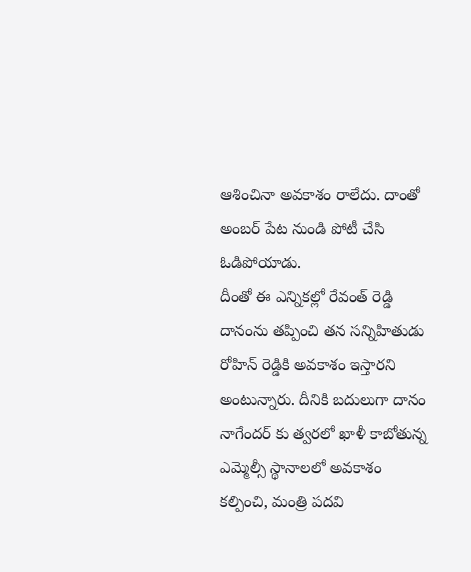ఆశించినా అవకాశం రాలేదు. దాంతో అంబర్ పేట నుండి పోటీ చేసి ఓడిపోయాడు.
దీంతో ఈ ఎన్నికల్లో రేవంత్ రెడ్డి దానంను తప్పించి తన సన్నిహితుడు రోహిన్ రెడ్డికి అవకాశం ఇస్తారని అంటున్నారు. దీనికి బదులుగా దానం నాగేందర్ కు త్వరలో ఖాళీ కాబోతున్న ఎమ్మెల్సీ స్థానాలలో అవకాశం కల్పించి, మంత్రి పదవి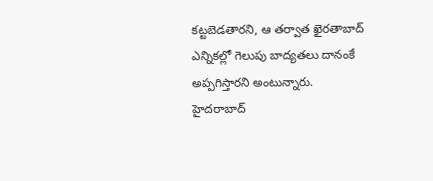కట్టబెడతారని, ఆ తర్వాత ఖైరతాబాద్ ఎన్నికల్లో గెలుపు బాద్యతలు దానంకే అప్పగిస్తారని అంటున్నారు.
హైదరాబాద్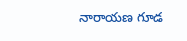నారాయణ గూడ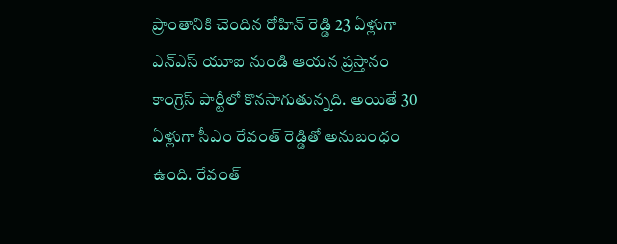ప్రాంతానికి చెందిన రోహిన్ రెడ్డి 23 ఏళ్లుగా ఎన్ఎస్ యూఐ నుండి ఆయన ప్రస్తానం కాంగ్రెస్ పార్టీలో కొనసాగుతున్నది. అయితే 30 ఏళ్లుగా సీఎం రేవంత్ రెడ్డితో అనుబంధం ఉంది. రేవంత్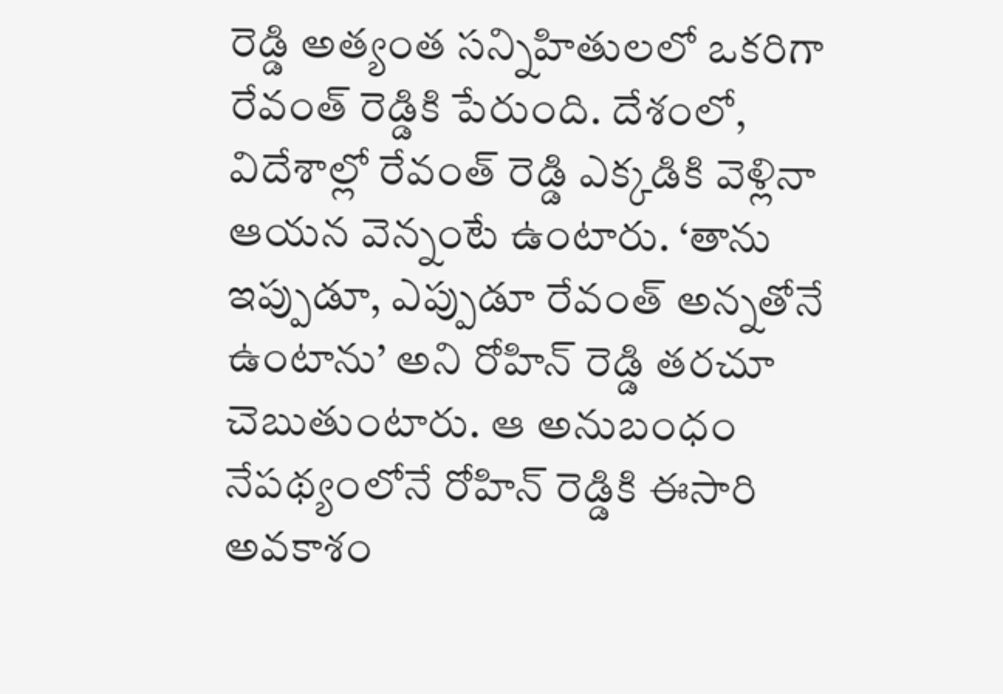రెడ్డి అత్యంత సన్నిహితులలో ఒకరిగా రేవంత్ రెడ్డికి పేరుంది. దేశంలో, విదేశాల్లో రేవంత్ రెడ్డి ఎక్కడికి వెళ్లినా ఆయన వెన్నంటే ఉంటారు. ‘తాను ఇప్పుడూ, ఎప్పుడూ రేవంత్ అన్నతోనే ఉంటాను’ అని రోహిన్ రెడ్డి తరచూ చెబుతుంటారు. ఆ అనుబంధం నేపథ్యంలోనే రోహిన్ రెడ్డికి ఈసారి అవకాశం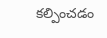కల్పించడం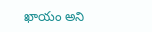ఖాయం అని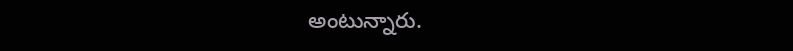అంటున్నారు.